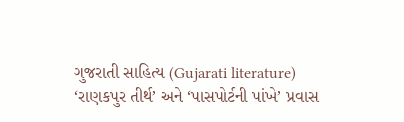ગુજરાતી સાહિત્ય (Gujarati literature)
‘રાણકપુર તીર્થ’ અને ‘પાસપોર્ટની પાંખે’ પ્રવાસ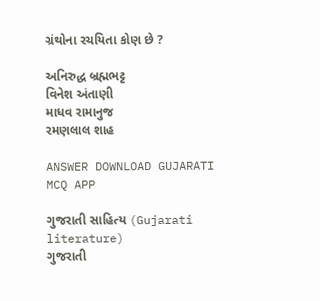ગ્રંથોના રચયિતા કોણ છે ?

અનિરુદ્ધ બ્રહ્મભટ્ટ
વિનેશ અંતાણી
માધવ રામાનુજ
રમણલાલ શાહ

ANSWER DOWNLOAD GUJARATI MCQ APP

ગુજરાતી સાહિત્ય (Gujarati literature)
ગુજરાતી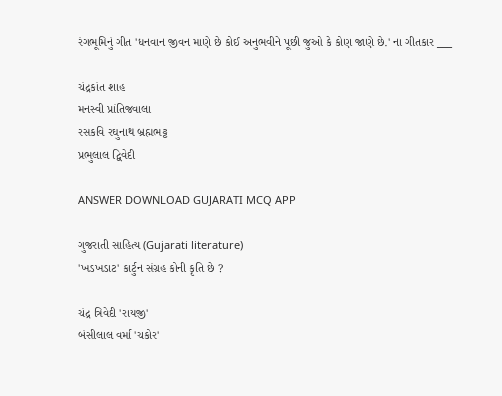રંગભૂમિનું ગીત 'ધનવાન જીવન માણે છે કોઈ અનુભવીને પૂછી જુઓ કે કોણ જાણે છે.' ના ગીતકાર ___

ચંદ્રકાંત શાહ
મનસ્વી પ્રાંતિજવાલા
રસકવિ રઘુનાથ બ્રહ્મભટ્ટ
પ્રભુલાલ દ્વિવેદી

ANSWER DOWNLOAD GUJARATI MCQ APP

ગુજરાતી સાહિત્ય (Gujarati literature)
'ખડખડાટ' કાર્ટુન સંગ્રહ કોની કૃતિ છે ?

ચંદ્ર ત્રિવેદી 'રાયજી'
બંસીલાલ વર્મા 'ચકોર'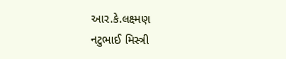આર.કે.લક્ષ્મણ
નટુભાઈ મિસ્ત્રી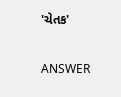'ચેતક'

ANSWER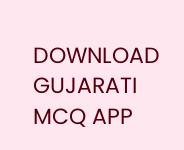DOWNLOAD GUJARATI MCQ APP